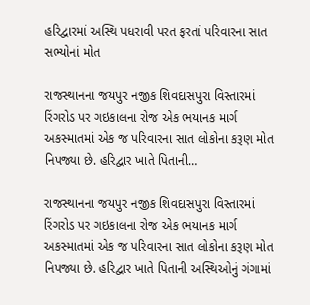હરિદ્વારમાં અસ્થિ પધરાવી પરત ફરતાં પરિવારના સાત સભ્યોનાં મોત

રાજસ્થાનના જયપુર નજીક શિવદાસપુરા વિસ્તારમાં રિંગરોડ પર ગઇકાલના રોજ એક ભયાનક માર્ગ અકસ્માતમાં એક જ પરિવારના સાત લોકોના કરૂણ મોત નિપજ્યા છે. હરિદ્વાર ખાતે પિતાની…

રાજસ્થાનના જયપુર નજીક શિવદાસપુરા વિસ્તારમાં રિંગરોડ પર ગઇકાલના રોજ એક ભયાનક માર્ગ અકસ્માતમાં એક જ પરિવારના સાત લોકોના કરૂણ મોત નિપજ્યા છે. હરિદ્વાર ખાતે પિતાની અસ્થિઓનું ગંગામાં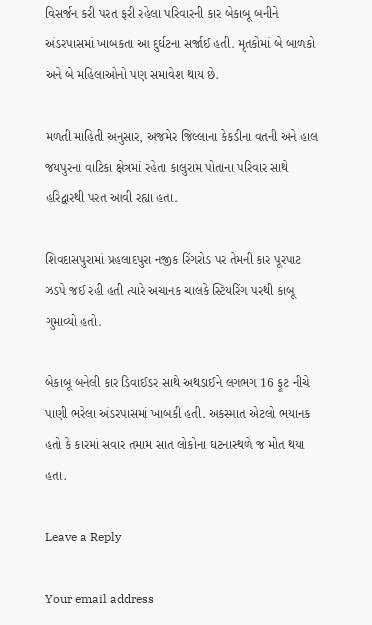વિસર્જન કરી પરત ફરી રહેલા પરિવારની કાર બેકાબૂ બનીને અંડરપાસમાં ખાબકતા આ દુર્ઘટના સર્જાઈ હતી. મૃતકોમાં બે બાળકો અને બે મહિલાઓનો પણ સમાવેશ થાય છે.

મળતી માહિતી અનુસાર, અજમેર જિલ્લાના કેકડીના વતની અને હાલ જયપુરના વાટિકા ક્ષેત્રમાં રહેતા કાલુરામ પોતાના પરિવાર સાથે હરિદ્વારથી પરત આવી રહ્યા હતા.

શિવદાસપુરામાં પ્રહલાદપુરા નજીક રિંગરોડ પર તેમની કાર પૂરપાટ ઝડપે જઈ રહી હતી ત્યારે અચાનક ચાલકે સ્ટિયરિંગ પરથી કાબૂ ગુમાવ્યો હતો.

બેકાબૂ બનેલી કાર ડિવાઈડર સાથે અથડાઈને લગભગ 16 ફૂટ નીચે પાણી ભરેલા અંડરપાસમાં ખાબકી હતી. અકસ્માત એટલો ભયાનક હતો કે કારમાં સવાર તમામ સાત લોકોના ઘટનાસ્થળે જ મોત થયા હતા.

Leave a Reply

Your email address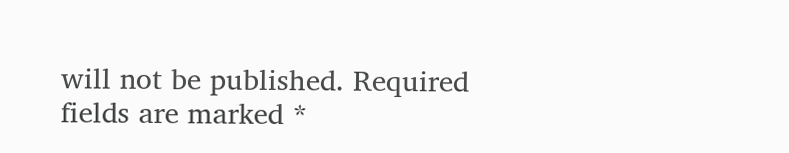will not be published. Required fields are marked *